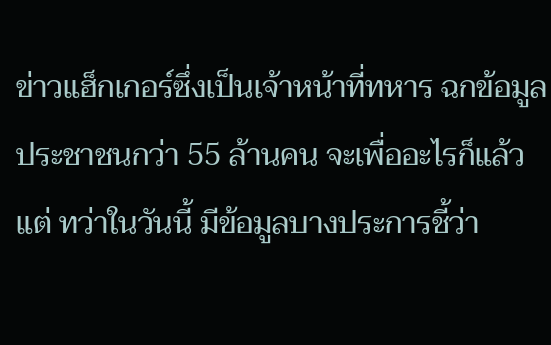ข่าวแฮ็กเกอร์ซึ่งเป็นเจ้าหน้าที่ทหาร ฉกข้อมูลประชาชนกว่า 55 ล้านคน จะเพื่ออะไรก็แล้วแต่ ทว่าในวันนี้ มีข้อมูลบางประการชี้ว่า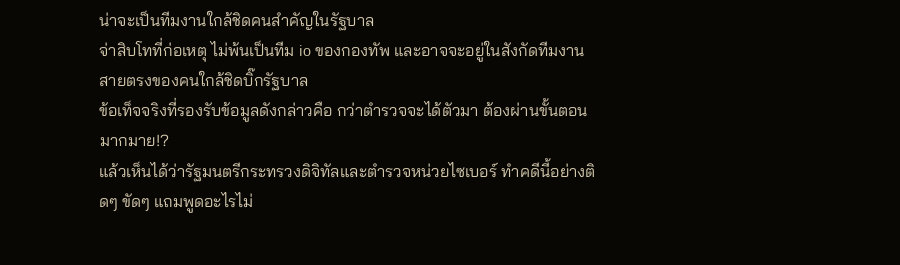น่าจะเป็นทีมงานใกล้ชิดคนสำคัญในรัฐบาล
จ่าสิบโทที่ก่อเหตุ ไม่พ้นเป็นทีม io ของกองทัพ และอาจจะอยู่ในสังกัดทีมงานสายตรงของคนใกล้ชิดบิ๊กรัฐบาล
ข้อเท็จจริงที่รองรับข้อมูลดังกล่าวคือ กว่าตำรวจจะได้ตัวมา ต้องผ่านขั้นตอนมากมาย!?
แล้วเห็นได้ว่ารัฐมนตรีกระทรวงดิจิทัลและตำรวจหน่วยไซเบอร์ ทำคดีนี้อย่างติดๆ ขัดๆ แถมพูดอะไรไม่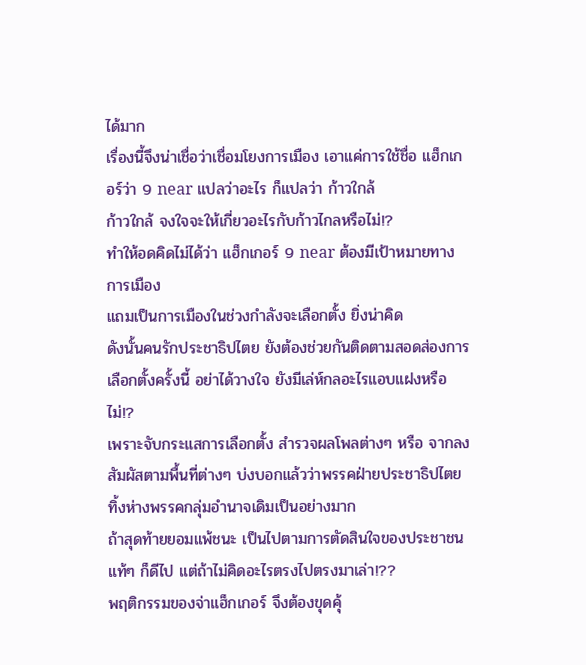ได้มาก
เรื่องนี้จึงน่าเชื่อว่าเชื่อมโยงการเมือง เอาแค่การใช้ชื่อ แฮ็กเกอร์ว่า 9 near แปลว่าอะไร ก็แปลว่า ก้าวใกล้
ก้าวใกล้ จงใจจะให้เกี่ยวอะไรกับก้าวไกลหรือไม่!?
ทำให้อดคิดไม่ได้ว่า แฮ็กเกอร์ 9 near ต้องมีเป้าหมายทางการเมือง
แถมเป็นการเมืองในช่วงกำลังจะเลือกตั้ง ยิ่งน่าคิด
ดังนั้นคนรักประชาธิปไตย ยังต้องช่วยกันติดตามสอดส่องการเลือกตั้งครั้งนี้ อย่าได้วางใจ ยังมีเล่ห์กลอะไรแอบแฝงหรือไม่!?
เพราะจับกระแสการเลือกตั้ง สำรวจผลโพลต่างๆ หรือ จากลงสัมผัสตามพื้นที่ต่างๆ บ่งบอกแล้วว่าพรรคฝ่ายประชาธิปไตย ทิ้งห่างพรรคกลุ่มอำนาจเดิมเป็นอย่างมาก
ถ้าสุดท้ายยอมแพ้ชนะ เป็นไปตามการตัดสินใจของประชาชนแท้ๆ ก็ดีไป แต่ถ้าไม่คิดอะไรตรงไปตรงมาเล่า!??
พฤติกรรมของจ่าแฮ็กเกอร์ จึงต้องขุดคุ้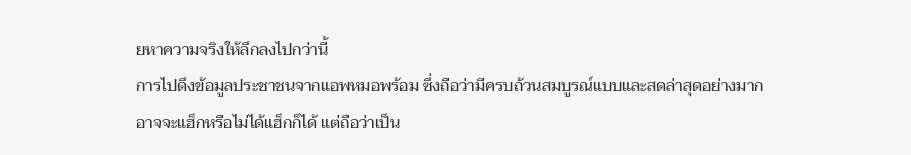ยหาความจริงให้ลึกลงไปกว่านี้
การไปดึงข้อมูลประชาชนจากแอพหมอพร้อม ซึ่งถือว่ามีครบถ้วนสมบูรณ์แบบและสดล่าสุดอย่างมาก
อาจจะแฮ็กหรือไม่ได้แฮ็กก็ได้ แต่ถือว่าเป็น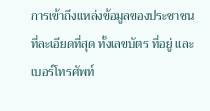การเข้าถึงแหล่งข้อมูลของประชาชนที่ละเอียดที่สุด ทั้งเลขบัตร ที่อยู่ และเบอร์โทรศัพท์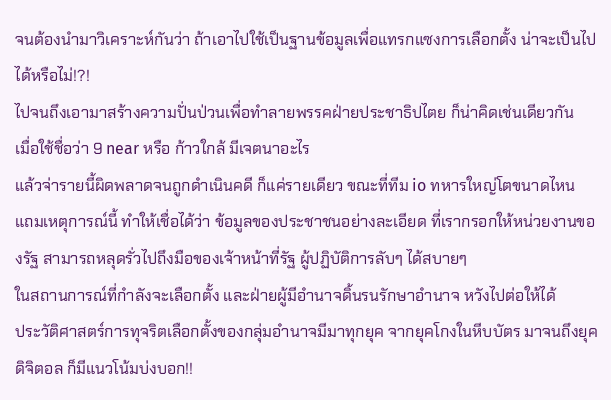จนต้องนำมาวิเคราะห์กันว่า ถ้าเอาไปใช้เป็นฐานข้อมูลเพื่อแทรกแซงการเลือกตั้ง น่าจะเป็นไปได้หรือไม่!?!
ไปจนถึงเอามาสร้างความปั่นป่วนเพื่อทำลายพรรคฝ่ายประชาธิปไตย ก็น่าคิดเช่นเดียวกัน
เมื่อใช้ชื่อว่า 9 near หรือ ก้าวใกล้ มีเจตนาอะไร
แล้วจ่ารายนี้ผิดพลาดจนถูกดำเนินคดี ก็แค่รายเดียว ขณะที่ทีม io ทหารใหญ่โตขนาดไหน
แถมเหตุการณ์นี้ ทำให้เชื่อได้ว่า ข้อมูลของประชาชนอย่างละเอียด ที่เรากรอกให้หน่วยงานของรัฐ สามารถหลุดรั่วไปถึงมือของเจ้าหน้าที่รัฐ ผู้ปฏิบัติการลับๆ ได้สบายๆ
ในสถานการณ์ที่กำลังจะเลือกตั้ง และฝ่ายผู้มีอำนาจดิ้นรนรักษาอำนาจ หวังไปต่อให้ได้
ประวัติศาสตร์การทุจริตเลือกตั้งของกลุ่มอำนาจมีมาทุกยุค จากยุคโกงในหีบบัตร มาจนถึงยุคดิจิตอล ก็มีแนวโน้มบ่งบอก!!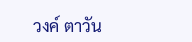วงค์ ตาวัน